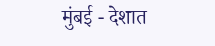मुंबई - देशात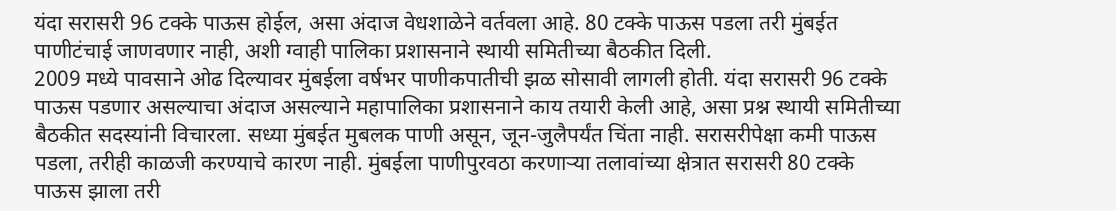यंदा सरासरी 96 टक्के पाऊस होईल, असा अंदाज वेधशाळेने वर्तवला आहे. 80 टक्के पाऊस पडला तरी मुंबईत पाणीटंचाई जाणवणार नाही, अशी ग्वाही पालिका प्रशासनाने स्थायी समितीच्या बैठकीत दिली.
2009 मध्ये पावसाने ओढ दिल्यावर मुंबईला वर्षभर पाणीकपातीची झळ सोसावी लागली होती. यंदा सरासरी 96 टक्के पाऊस पडणार असल्याचा अंदाज असल्याने महापालिका प्रशासनाने काय तयारी केली आहे, असा प्रश्न स्थायी समितीच्या बैठकीत सदस्यांनी विचारला. सध्या मुंबईत मुबलक पाणी असून, जून-जुलैपर्यंत चिंता नाही. सरासरीपेक्षा कमी पाऊस पडला, तरीही काळजी करण्याचे कारण नाही. मुंबईला पाणीपुरवठा करणाऱ्या तलावांच्या क्षेत्रात सरासरी 80 टक्के पाऊस झाला तरी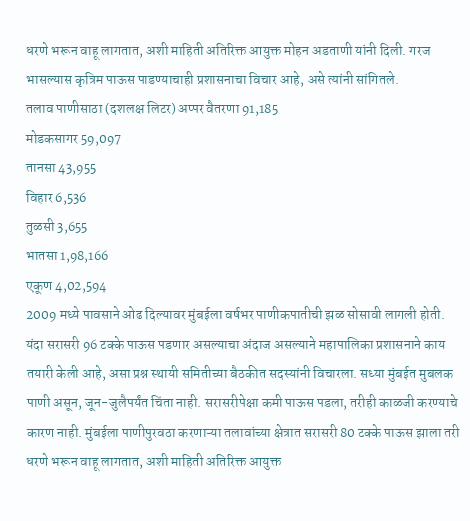धरणे भरून वाहू लागतात, अशी माहिती अतिरिक्त आयुक्त मोहन अडताणी यांनी दिली. गरज भासल्यास कृत्रिम पाऊस पाडण्याचाही प्रशासनाचा विचार आहे, असे त्यांनी सांगितले.
तलाव पाणीसाठा (दशलक्ष लिटर) अप्पर वैतरणा 91,185
मोडकसागर 59,097
तानसा 43,955
विहार 6,536
तुळसी 3,655
भातसा 1,98,166
एकूण 4,02,594
2009 मध्ये पावसाने ओढ दिल्यावर मुंबईला वर्षभर पाणीकपातीची झळ सोसावी लागली होती. यंदा सरासरी 96 टक्के पाऊस पडणार असल्याचा अंदाज असल्याने महापालिका प्रशासनाने काय तयारी केली आहे, असा प्रश्न स्थायी समितीच्या बैठकीत सदस्यांनी विचारला. सध्या मुंबईत मुबलक पाणी असून, जून-जुलैपर्यंत चिंता नाही. सरासरीपेक्षा कमी पाऊस पडला, तरीही काळजी करण्याचे कारण नाही. मुंबईला पाणीपुरवठा करणाऱ्या तलावांच्या क्षेत्रात सरासरी 80 टक्के पाऊस झाला तरी धरणे भरून वाहू लागतात, अशी माहिती अतिरिक्त आयुक्त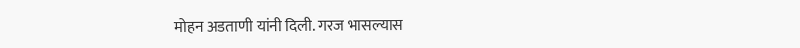मोहन अडताणी यांनी दिली. गरज भासल्यास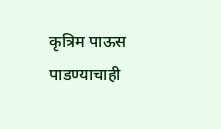कृत्रिम पाऊस पाडण्याचाही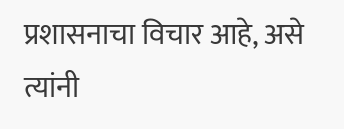प्रशासनाचा विचार आहे, असे त्यांनी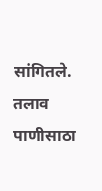सांगितले.
तलाव पाणीसाठा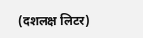(दशलक्ष लिटर)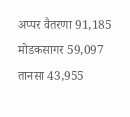अप्पर वैतरणा 91,185
मोडकसागर 59,097
तानसा 43,955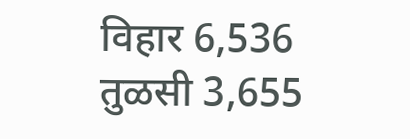विहार 6,536
तुळसी 3,655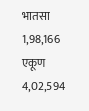भातसा 1,98,166
एकूण 4,02,594